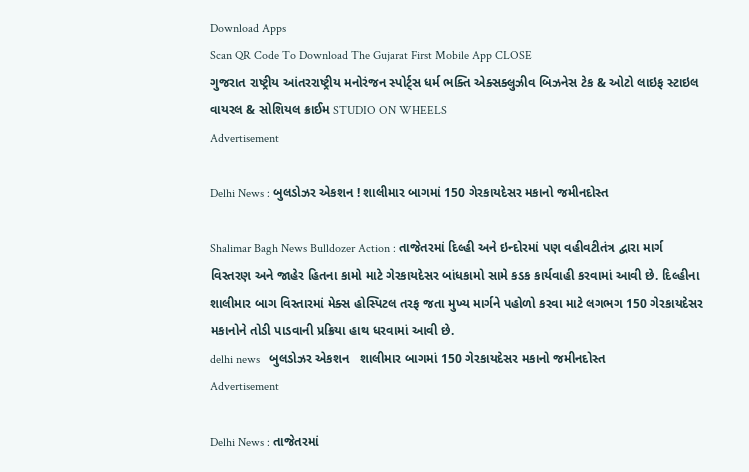Download Apps
Scan QR Code To Download The Gujarat First Mobile App CLOSE
ગુજરાત રાષ્ટ્રીય આંતરરાષ્ટ્રીય મનોરંજન સ્પોર્ટ્સ ધર્મ ભક્તિ એક્સક્લુઝીવ બિઝનેસ ટેક & ઓટો લાઇફ સ્ટાઇલ વાયરલ & સોશિયલ ક્રાઈમ STUDIO ON WHEELS
Advertisement

Delhi News : બુલડોઝર એકશન ! શાલીમાર બાગમાં 150 ગેરકાયદેસર મકાનો જમીનદોસ્ત

Shalimar Bagh News Bulldozer Action : તાજેતરમાં દિલ્હી અને ઇન્દોરમાં પણ વહીવટીતંત્ર દ્વારા માર્ગ વિસ્તરણ અને જાહેર હિતના કામો માટે ગેરકાયદેસર બાંધકામો સામે કડક કાર્યવાહી કરવામાં આવી છે. દિલ્હીના શાલીમાર બાગ વિસ્તારમાં મેક્સ હોસ્પિટલ તરફ જતા મુખ્ય માર્ગને પહોળો કરવા માટે લગભગ 150 ગેરકાયદેસર મકાનોને તોડી પાડવાની પ્રક્રિયા હાથ ધરવામાં આવી છે.
delhi news   બુલડોઝર એકશન   શાલીમાર બાગમાં 150 ગેરકાયદેસર મકાનો જમીનદોસ્ત
Advertisement

Delhi News : તાજેતરમાં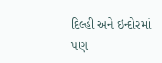દિલ્હી અને ઇન્દોરમાં પણ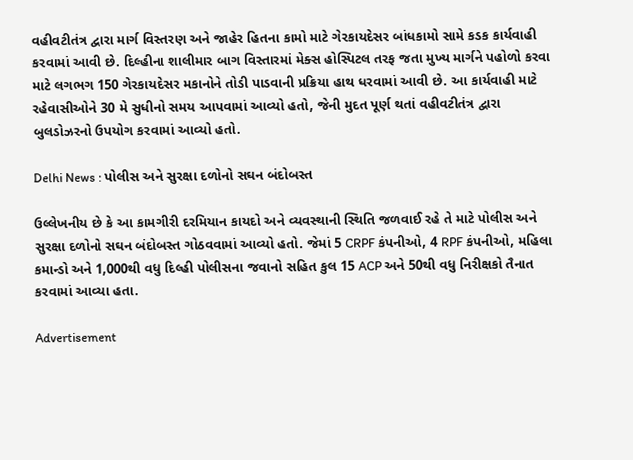વહીવટીતંત્ર દ્વારા માર્ગ વિસ્તરણ અને જાહેર હિતના કામો માટે ગેરકાયદેસર બાંધકામો સામે કડક કાર્યવાહી કરવામાં આવી છે. દિલ્હીના શાલીમાર બાગ વિસ્તારમાં મેક્સ હોસ્પિટલ તરફ જતા મુખ્ય માર્ગને પહોળો કરવા માટે લગભગ 150 ગેરકાયદેસર મકાનોને તોડી પાડવાની પ્રક્રિયા હાથ ધરવામાં આવી છે. આ કાર્યવાહી માટે રહેવાસીઓને 30 મે સુધીનો સમય આપવામાં આવ્યો હતો, જેની મુદત પૂર્ણ થતાં વહીવટીતંત્ર દ્વારા બુલડોઝરનો ઉપયોગ કરવામાં આવ્યો હતો.

Delhi News : પોલીસ અને સુરક્ષા દળોનો સઘન બંદોબસ્ત

ઉલ્લેખનીય છે કે આ કામગીરી દરમિયાન કાયદો અને વ્યવસ્થાની સ્થિતિ જળવાઈ રહે તે માટે પોલીસ અને સુરક્ષા દળોનો સઘન બંદોબસ્ત ગોઠવવામાં આવ્યો હતો. જેમાં 5 CRPF કંપનીઓ, 4 RPF કંપનીઓ, મહિલા કમાન્ડો અને 1,000થી વધુ દિલ્હી પોલીસના જવાનો સહિત કુલ 15 ACP અને 50થી વધુ નિરીક્ષકો તૈનાત કરવામાં આવ્યા હતા.

Advertisement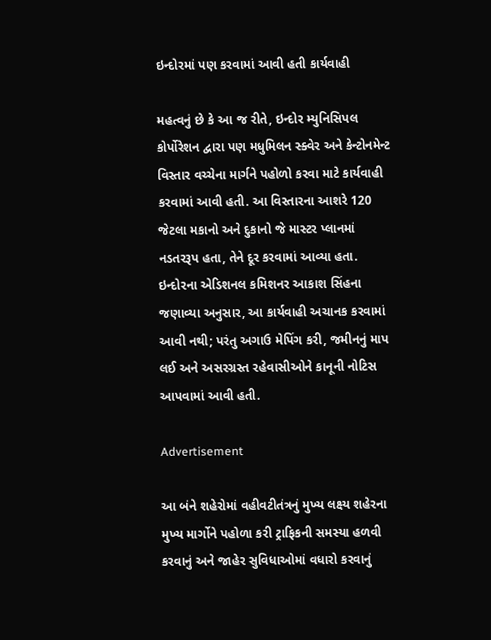ઇન્દોરમાં પણ કરવામાં આવી હતી કાર્યવાહી

મહત્વનું છે કે આ જ રીતે, ઇન્દોર મ્યુનિસિપલ કોર્પોરેશન દ્વારા પણ મધુમિલન સ્ક્વેર અને કેન્ટોનમેન્ટ વિસ્તાર વચ્ચેના માર્ગને પહોળો કરવા માટે કાર્યવાહી કરવામાં આવી હતી. આ વિસ્તારના આશરે 120 જેટલા મકાનો અને દુકાનો જે માસ્ટર પ્લાનમાં નડતરરૂપ હતા, તેને દૂર કરવામાં આવ્યા હતા. ઇન્દોરના એડિશનલ કમિશનર આકાશ સિંહના જણાવ્યા અનુસાર, આ કાર્યવાહી અચાનક કરવામાં આવી નથી; પરંતુ અગાઉ મેપિંગ કરી, જમીનનું માપ લઈ અને અસરગ્રસ્ત રહેવાસીઓને કાનૂની નોટિસ આપવામાં આવી હતી.

Advertisement

આ બંને શહેરોમાં વહીવટીતંત્રનું મુખ્ય લક્ષ્ય શહેરના મુખ્ય માર્ગોને પહોળા કરી ટ્રાફિકની સમસ્યા હળવી કરવાનું અને જાહેર સુવિધાઓમાં વધારો કરવાનું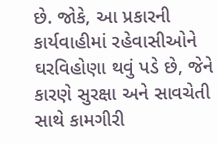છે. જોકે, આ પ્રકારની કાર્યવાહીમાં રહેવાસીઓને ઘરવિહોણા થવું પડે છે, જેને કારણે સુરક્ષા અને સાવચેતી સાથે કામગીરી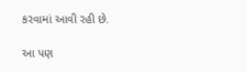કરવામાં આવી રહી છે.

આ પણ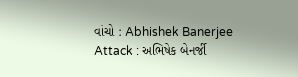વાંચો : Abhishek Banerjee Attack : અભિષેક બેનર્જી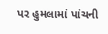પર હુમલામાં પાંચની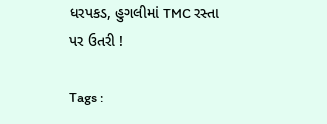ધરપકડ, હુગલીમાં TMC રસ્તા પર ઉતરી !

Tags :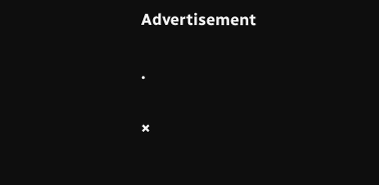Advertisement

.

×